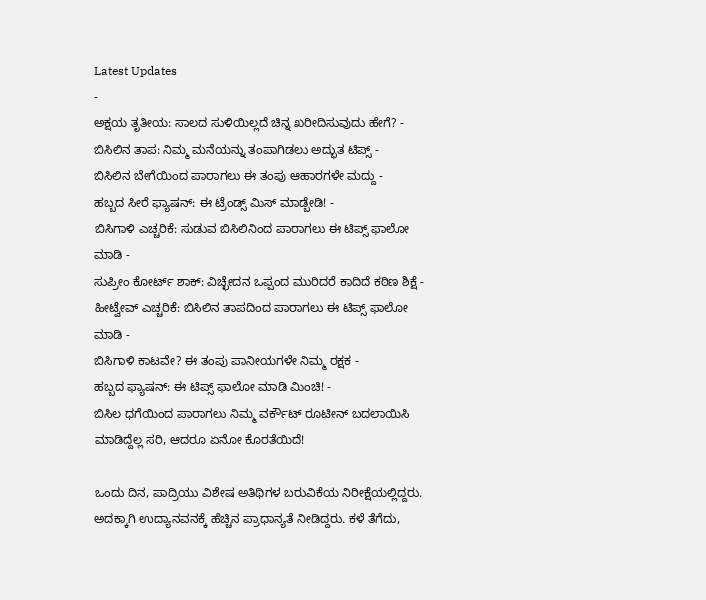Latest Updates
-
ಅಕ್ಷಯ ತೃತೀಯ: ಸಾಲದ ಸುಳಿಯಿಲ್ಲದೆ ಚಿನ್ನ ಖರೀದಿಸುವುದು ಹೇಗೆ? -
ಬಿಸಿಲಿನ ತಾಪ: ನಿಮ್ಮ ಮನೆಯನ್ನು ತಂಪಾಗಿಡಲು ಅದ್ಭುತ ಟಿಪ್ಸ್ -
ಬಿಸಿಲಿನ ಬೇಗೆಯಿಂದ ಪಾರಾಗಲು ಈ ತಂಪು ಆಹಾರಗಳೇ ಮದ್ದು -
ಹಬ್ಬದ ಸೀರೆ ಫ್ಯಾಷನ್: ಈ ಟ್ರೆಂಡ್ಸ್ ಮಿಸ್ ಮಾಡ್ಬೇಡಿ! -
ಬಿಸಿಗಾಳಿ ಎಚ್ಚರಿಕೆ: ಸುಡುವ ಬಿಸಿಲಿನಿಂದ ಪಾರಾಗಲು ಈ ಟಿಪ್ಸ್ ಫಾಲೋ ಮಾಡಿ -
ಸುಪ್ರೀಂ ಕೋರ್ಟ್ ಶಾಕ್: ವಿಚ್ಛೇದನ ಒಪ್ಪಂದ ಮುರಿದರೆ ಕಾದಿದೆ ಕಠಿಣ ಶಿಕ್ಷೆ -
ಹೀಟ್ವೇವ್ ಎಚ್ಚರಿಕೆ: ಬಿಸಿಲಿನ ತಾಪದಿಂದ ಪಾರಾಗಲು ಈ ಟಿಪ್ಸ್ ಫಾಲೋ ಮಾಡಿ -
ಬಿಸಿಗಾಳಿ ಕಾಟವೇ? ಈ ತಂಪು ಪಾನೀಯಗಳೇ ನಿಮ್ಮ ರಕ್ಷಕ -
ಹಬ್ಬದ ಫ್ಯಾಷನ್: ಈ ಟಿಪ್ಸ್ ಫಾಲೋ ಮಾಡಿ ಮಿಂಚಿ! -
ಬಿಸಿಲ ಧಗೆಯಿಂದ ಪಾರಾಗಲು ನಿಮ್ಮ ವರ್ಕೌಟ್ ರೂಟೀನ್ ಬದಲಾಯಿಸಿ
ಮಾಡಿದ್ದೆಲ್ಲ ಸರಿ, ಆದರೂ ಏನೋ ಕೊರತೆಯಿದೆ!

ಒಂದು ದಿನ, ಪಾದ್ರಿಯು ವಿಶೇಷ ಅತಿಥಿಗಳ ಬರುವಿಕೆಯ ನಿರೀಕ್ಷೆಯಲ್ಲಿದ್ದರು. ಅದಕ್ಕಾಗಿ ಉದ್ಯಾನವನಕ್ಕೆ ಹೆಚ್ಚಿನ ಪ್ರಾಧಾನ್ಯತೆ ನೀಡಿದ್ದರು. ಕಳೆ ತೆಗೆದು,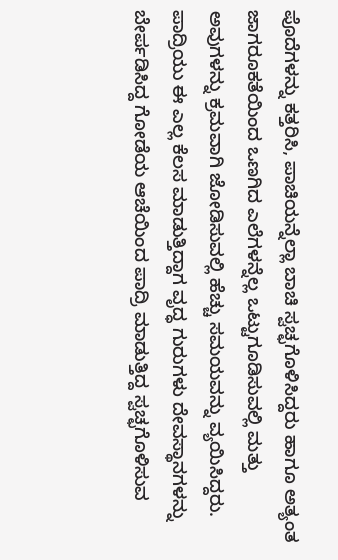ಪೊದೆಗಳನ್ನು ಕತ್ತರಿಸಿ, ಪಾಚಿಯನ್ನೆಲ್ಲಾ ಬಾಚಿ ಸ್ವಚ್ಛಗೊಳಿಸಿದ್ದರು ಹಾಗೂ ಅತ್ಯಂತ ಜಾಗರೂಕತೆಯಿಂದ ಒಣಗಿದ ಎಲೆಗಳನ್ನೆಲ್ಲ ಒಟ್ಟುಗೂಡಿಸುವಲ್ಲಿ ಮತ್ತು ಅವುಗಳನ್ನು ಕ್ರಮವಾಗಿ ಜೋಡಿಸುವಲ್ಲಿ ಹೆಚ್ಚು ಸಮಯವನ್ನು ವ್ಯಯಿಸಿದ್ದರು.
ಪಾದ್ರಿಯು ಈ ಎಲ್ಲ ಕೆಲಸ ಮಾಡುತ್ತಿದ್ದಾಗ ವೃದ್ಧ ಗುರುಗಳು ದೇವಸ್ಥಾನಗಳನ್ನು ಬೇರ್ಪಡಿಸಿದ್ದ ಗೋಡೆಯ ಆಚೆಯಿಂದ ಪಾದ್ರಿ ಮಾಡುತ್ತಿದ್ದ ಸ್ವಚ್ಛಗೊಳಿಸುವ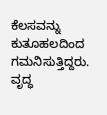ಕೆಲಸವನ್ನು ಕುತೂಹಲದಿಂದ ಗಮನಿಸುತ್ತಿದ್ದರು. ವೃದ್ಧ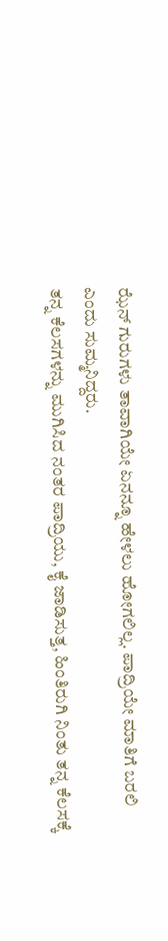ಝೆನ್ ಗುರುಗಳು ತಾವಾಗಿಯೇ ಏನನ್ನೂ ಹೇಳಲು ಹೋಗಲಿಲ್ಲ. ಪಾದ್ರಿಯೇ ಮಾತಿಗೆ ಬರಲಿ ಎಂದು ಸುಮ್ಮನಿದ್ದರು.
ತನ್ನ ಕೆಲಸಗಳನ್ನು ಮುಗಿಸಿದ ನಂತರ ಪಾದ್ರಿಯು, ಕೈ ಜಾಡಿಸುತ್ತ, ಹಿಂತಿರುಗಿ ನಿಂತು ತನ್ನ ಕೆಲಸಕ್ಕೆ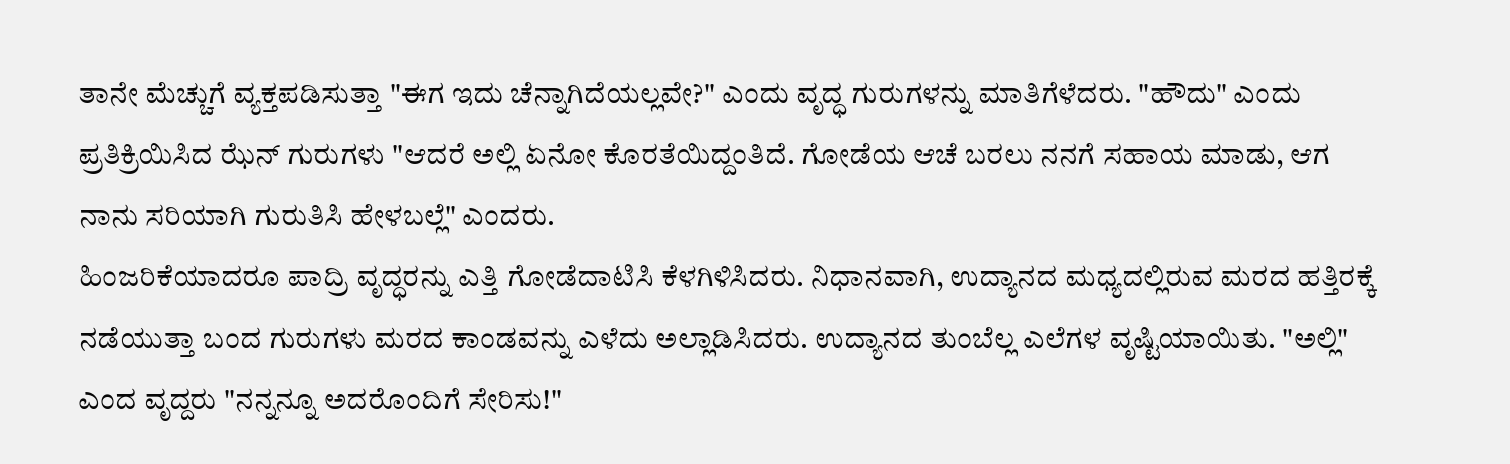ತಾನೇ ಮೆಚ್ಚುಗೆ ವ್ಯಕ್ತಪಡಿಸುತ್ತಾ "ಈಗ ಇದು ಚೆನ್ನಾಗಿದೆಯಲ್ಲವೇ?" ಎಂದು ವೃದ್ಧ ಗುರುಗಳನ್ನು ಮಾತಿಗೆಳೆದರು. "ಹೌದು" ಎಂದು ಪ್ರತಿಕ್ರಿಯಿಸಿದ ಝೆನ್ ಗುರುಗಳು "ಆದರೆ ಅಲ್ಲಿ ಏನೋ ಕೊರತೆಯಿದ್ದಂತಿದೆ. ಗೋಡೆಯ ಆಚೆ ಬರಲು ನನಗೆ ಸಹಾಯ ಮಾಡು, ಆಗ ನಾನು ಸರಿಯಾಗಿ ಗುರುತಿಸಿ ಹೇಳಬಲ್ಲೆ" ಎಂದರು.
ಹಿಂಜರಿಕೆಯಾದರೂ ಪಾದ್ರಿ ವೃದ್ಧರನ್ನು ಎತ್ತಿ ಗೋಡೆದಾಟಿಸಿ ಕೆಳಗಿಳಿಸಿದರು. ನಿಧಾನವಾಗಿ, ಉದ್ಯಾನದ ಮಧ್ಯದಲ್ಲಿರುವ ಮರದ ಹತ್ತಿರಕ್ಕೆ ನಡೆಯುತ್ತಾ ಬಂದ ಗುರುಗಳು ಮರದ ಕಾಂಡವನ್ನು ಎಳೆದು ಅಲ್ಲಾಡಿಸಿದರು. ಉದ್ಯಾನದ ತುಂಬೆಲ್ಲ ಎಲೆಗಳ ವೃಷ್ಟಿಯಾಯಿತು. "ಅಲ್ಲಿ" ಎಂದ ವೃದ್ದರು "ನನ್ನನ್ನೂ ಅದರೊಂದಿಗೆ ಸೇರಿಸು!"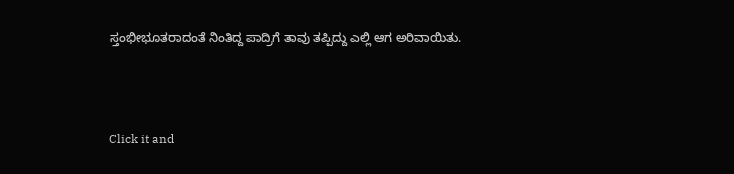ಸ್ತಂಭೀಭೂತರಾದಂತೆ ನಿಂತಿದ್ದ ಪಾದ್ರಿಗೆ ತಾವು ತಪ್ಪಿದ್ದು ಎಲ್ಲಿ ಆಗ ಅರಿವಾಯಿತು.



Click it and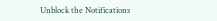Unblock the Notifications